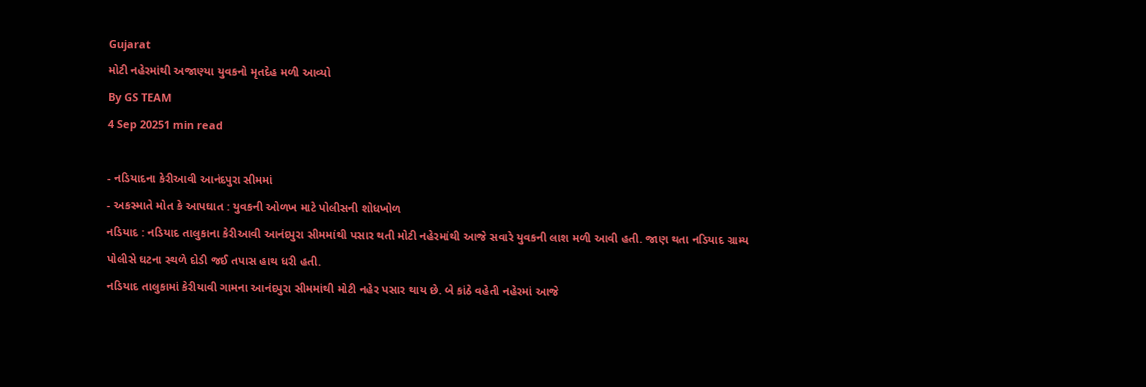Gujarat
મોટી નહેરમાંથી અજાણ્યા યુવકનો મૃતદેહ મળી આવ્યો
By GS TEAM
4 Sep 20251 min read

- નડિયાદના કેરીઆવી આનંદપુરા સીમમાં
- અકસ્માતે મોત કે આપઘાત : યુવકની ઓળખ માટે પોલીસની શોધખોળ
નડિયાદ : નડિયાદ તાલુકાના કેરીઆવી આનંદપુરા સીમમાંથી પસાર થતી મોટી નહેરમાંથી આજે સવારે યુવકની લાશ મળી આવી હતી. જાણ થતા નડિયાદ ગ્રામ્ય પોલીસે ઘટના સ્થળે દોડી જઈ તપાસ હાથ ધરી હતી.
નડિયાદ તાલુકામાં કેરીયાવી ગામના આનંદપુરા સીમમાંથી મોટી નહેર પસાર થાય છે. બે કાંઠે વહેતી નહેરમાં આજે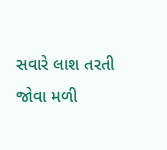સવારે લાશ તરતી જોવા મળી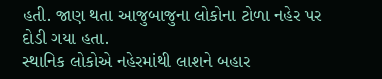હતી. જાણ થતા આજુબાજુના લોકોના ટોળા નહેર પર દોડી ગયા હતા.
સ્થાનિક લોકોએ નહેરમાંથી લાશને બહાર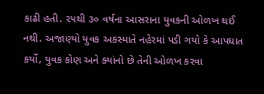કાઢી હતી. ૨૫થી ૩૦ વર્ષના આસરાના યુવકની ઓળખ થઈ નથી. અજાણ્યો યુવક અકસ્માતે નહેરમાં પડી ગયો કે આપઘાત કર્યો, યુવક કોણ અને ક્યાંનો છે તેની ઓળખ કરવા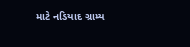માટે નડિયાદ ગ્રામ્ય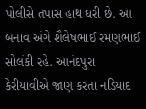પોલીસે તપાસ હાથ ધરી છે. આ બનાવ અંગે શૈલેષભાઈ રમણભાઈ સોલંકી રહે. આનંદપુરા કેરીયાવીએ જાણ કરતા નડિયાદ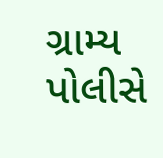ગ્રામ્ય પોલીસે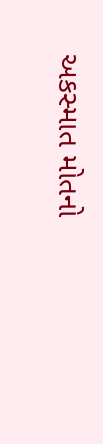અકસ્માત મોતનો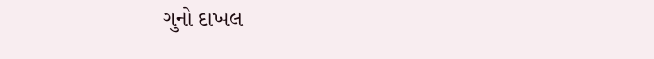ગુનો દાખલ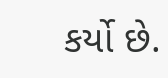કર્યો છે.